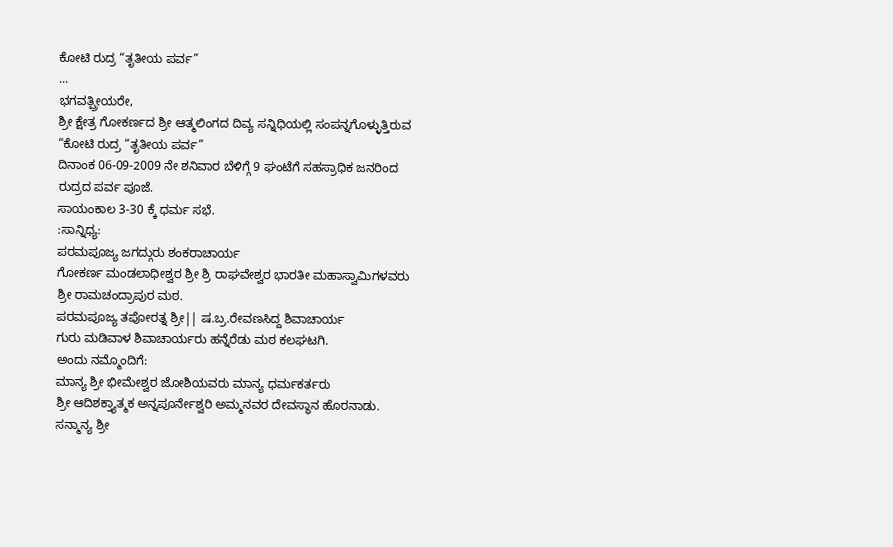ಕೋಟಿ ರುದ್ರ “ತೃತೀಯ ಪರ್ವ”
...
ಭಗವತ್ಪ್ರೀಯರೇ,
ಶ್ರೀ ಕ್ಷೇತ್ರ ಗೋಕರ್ಣದ ಶ್ರೀ ಆತ್ಮಲಿಂಗದ ದಿವ್ಯ ಸನ್ನಿಧಿಯಲ್ಲಿ ಸಂಪನ್ನಗೊಳ್ಳುತ್ತಿರುವ
“ಕೋಟಿ ರುದ್ರ “ತೃತೀಯ ಪರ್ವ”
ದಿನಾಂಕ 06-09-2009 ನೇ ಶನಿವಾರ ಬೆಳಿಗ್ಗೆ 9 ಘಂಟೆಗೆ ಸಹಸ್ರಾಧಿಕ ಜನರಿಂದ ರುದ್ರದ ಪರ್ವ ಪೂಜೆ.
ಸಾಯಂಕಾಲ 3-30 ಕ್ಕೆ ಧರ್ಮ ಸಭೆ.
:ಸಾನ್ನಿಧ್ಯ:
ಪರಮಪೂಜ್ಯ ಜಗದ್ಗುರು ಶಂಕರಾಚಾರ್ಯ
ಗೋಕರ್ಣ ಮಂಡಲಾಧೀಶ್ವರ ಶ್ರೀ ಶ್ರಿ ರಾಘವೇಶ್ವರ ಭಾರತೀ ಮಹಾಸ್ವಾಮಿಗಳವರು
ಶ್ರೀ ರಾಮಚಂದ್ರಾಪುರ ಮಠ.
ಪರಮಪೂಜ್ಯ ತಪೋರತ್ನ ಶ್ರೀ|| ಷ.ಬ್ರ.ರೇವಣಸಿದ್ದ ಶಿವಾಚಾರ್ಯ
ಗುರು ಮಡಿವಾಳ ಶಿವಾಚಾರ್ಯರು ಹನ್ನೆರೆಡು ಮಠ ಕಲಘಟಗಿ.
ಅಂದು ನಮ್ಮೊಂದಿಗೆ:
ಮಾನ್ಯ ಶ್ರೀ ಭೀಮೇಶ್ವರ ಜೋಶಿಯವರು ಮಾನ್ಯ ಧರ್ಮಕರ್ತರು
ಶ್ರೀ ಆದಿಶಕ್ತ್ಯಾತ್ಮಕ ಅನ್ನಪೂರ್ನೇಶ್ವರಿ ಅಮ್ಮನವರ ದೇವಸ್ಥಾನ ಹೊರನಾಡು.
ಸನ್ಮಾನ್ಯ ಶ್ರೀ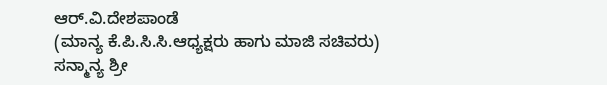ಆರ್.ವಿ.ದೇಶಪಾಂಡೆ
(ಮಾನ್ಯ ಕೆ.ಪಿ.ಸಿ.ಸಿ.ಆಧ್ಯಕ್ಷರು ಹಾಗು ಮಾಜಿ ಸಚಿವರು)
ಸನ್ಮಾನ್ಯ ಶ್ರೀ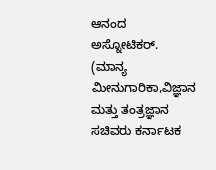ಆನಂದ ಅಸ್ನೋಟಿಕರ್.
(ಮಾನ್ಯ ಮೀನುಗಾರಿಕಾ,ವಿಜ್ಞಾನ ಮತ್ತು ತಂತ್ರಜ್ಞಾನ ಸಚಿವರು ಕರ್ನಾಟಕ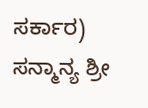ಸರ್ಕಾರ)
ಸನ್ಮಾನ್ಯ ಶ್ರೀ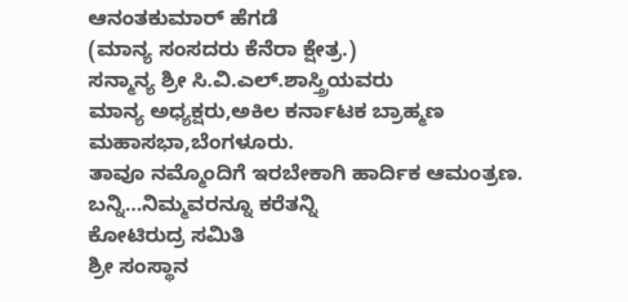ಆನಂತಕುಮಾರ್ ಹೆಗಡೆ
(ಮಾನ್ಯ ಸಂಸದರು ಕೆನೆರಾ ಕ್ಷೇತ್ರ.)
ಸನ್ಮಾನ್ಯ ಶ್ರೀ ಸಿ.ವಿ.ಎಲ್.ಶಾಸ್ತ್ರಿಯವರು
ಮಾನ್ಯ ಅಧ್ಯಕ್ಷರು,ಅಕಿಲ ಕರ್ನಾಟಕ ಬ್ರಾಹ್ಮಣ ಮಹಾಸಭಾ,ಬೆಂಗಳೂರು.
ತಾವೂ ನಮ್ಮೊಂದಿಗೆ ಇರಬೇಕಾಗಿ ಹಾರ್ದಿಕ ಆಮಂತ್ರಣ.
ಬನ್ನಿ…ನಿಮ್ಮವರನ್ನೂ ಕರೆತನ್ನಿ
ಕೋಟಿರುದ್ರ ಸಮಿತಿ
ಶ್ರೀ ಸಂಸ್ಥಾನ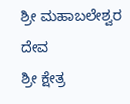ಶ್ರೀ ಮಹಾಬಲೇಶ್ವರ ದೇವ
ಶ್ರೀ ಕ್ಷೇತ್ರ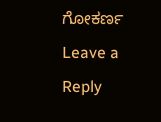ಗೋಕರ್ಣ
Leave a Reply